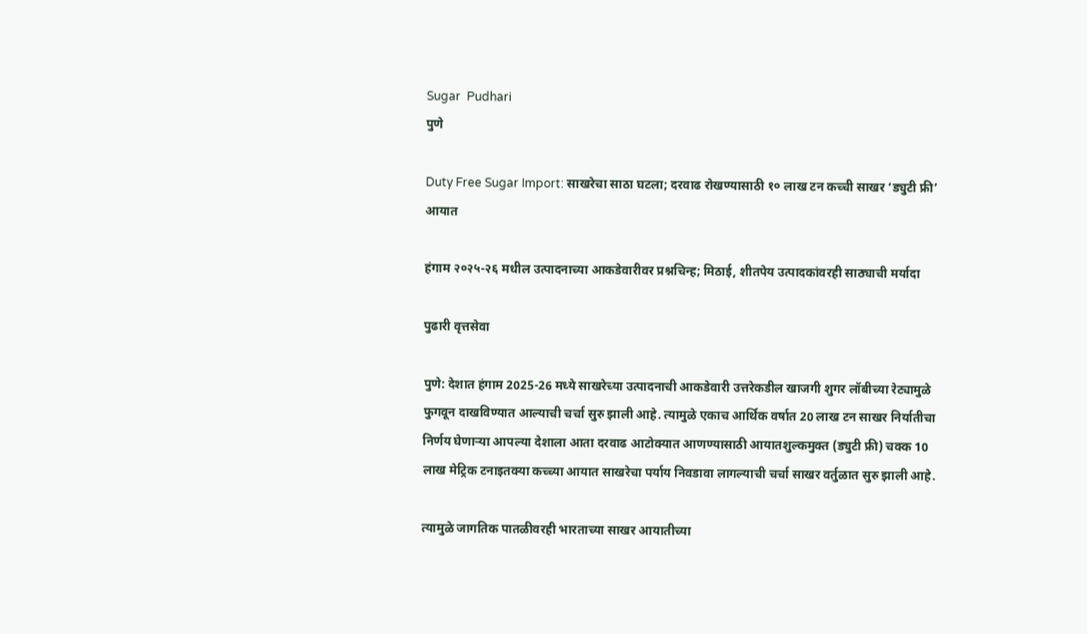Sugar  Pudhari
पुणे

Duty Free Sugar Import: साखरेचा साठा घटला; दरवाढ रोखण्यासाठी १० लाख टन कच्ची साखर ‘ड्युटी फ्री’ आयात

हंगाम २०२५-२६ मधील उत्पादनाच्या आकडेवारीवर प्रश्नचिन्ह; मिठाई, शीतपेय उत्पादकांवरही साठ्याची मर्यादा

पुढारी वृत्तसेवा

पुणे: देशात हंगाम 2025-26 मध्ये साखरेच्या उत्पादनाची आकडेवारी उत्तरेकडील खाजगी शुगर लॉबीच्या रेट्यामुळे फुगवून दाखविण्यात आल्याची चर्चा सुरु झाली आहे. त्यामुळे एकाच आर्थिक वर्षात 20 लाख टन साखर निर्यातीचा निर्णय घेणाऱ्या आपल्या देशाला आता दरवाढ आटोक्यात आणण्यासाठी आयातशुल्कमुक्त (ड्युटी फ्री) चक्क 10 लाख मेट्रिक टनाइतक्या कच्च्या आयात साखरेचा पर्याय निवडावा लागल्याची चर्चा साखर वर्तुळात सुरु झाली आहे.

त्यामुळे जागतिक पातळीवरही भारताच्या साखर आयातीच्या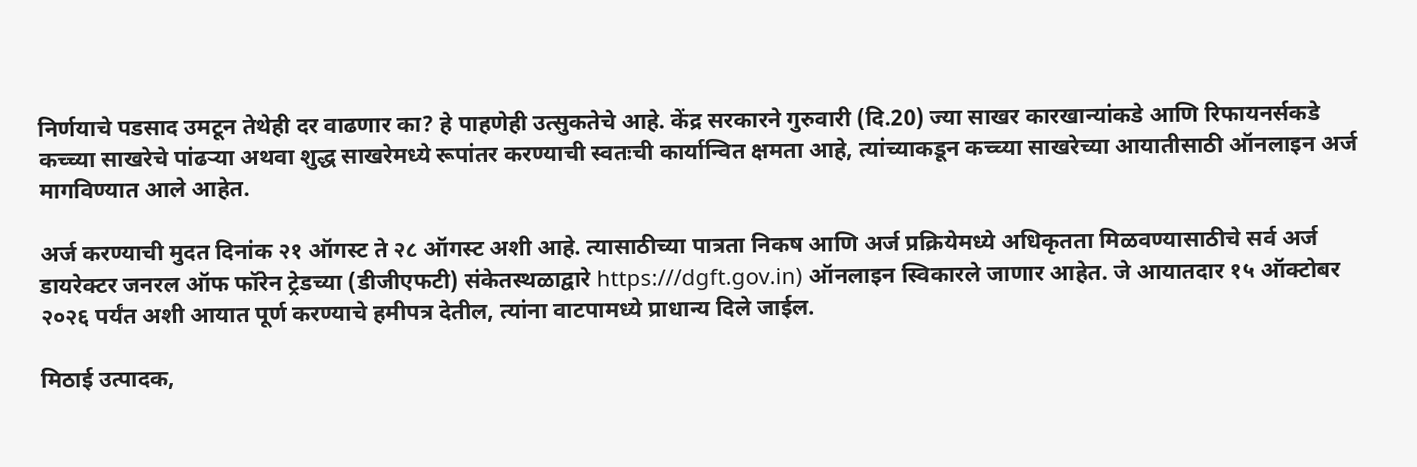निर्णयाचे पडसाद उमटून तेथेही दर वाढणार का? हे पाहणेही उत्सुकतेचे आहे. केंद्र सरकारने गुरुवारी (दि.20) ज्या साखर कारखान्यांकडे आणि रिफायनर्सकडे कच्च्या साखरेचे पांढऱ्या अथवा शुद्ध साखरेमध्ये रूपांतर करण्याची स्वतःची कार्यान्वित क्षमता आहे, त्यांच्याकडून कच्च्या साखरेच्या आयातीसाठी ऑनलाइन अर्ज मागविण्यात आले आहेत.

अर्ज करण्याची मुदत दिनांक २१ ऑगस्ट ते २८ ऑगस्ट अशी आहे. त्यासाठीच्या पात्रता निकष आणि अर्ज प्रक्रियेमध्ये अधिकृतता मिळवण्यासाठीचे सर्व अर्ज डायरेक्टर जनरल ऑफ फॉरेन ट्रेडच्या (डीजीएफटी) संकेतस्थळाद्वारे https:///dgft.gov.in) ऑनलाइन स्विकारले जाणार आहेत. जे आयातदार १५ ऑक्टोबर २०२६ पर्यंत अशी आयात पूर्ण करण्याचे हमीपत्र देतील, त्यांना वाटपामध्ये प्राधान्य दिले जाईल.

मिठाई उत्पादक,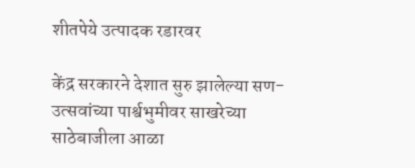शीतपेये उत्पादक रडारवर

केंद्र सरकारने देशात सुरु झालेल्या सण-उत्सवांच्या पार्श्वभुमीवर साखरेच्या साठेबाजीला आळा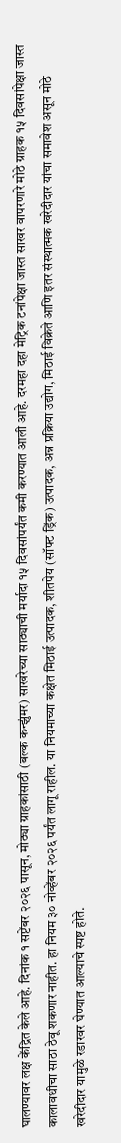घालण्यावर लक्ष केंद्रित केले आहे. दिनांक १ सप्टेंबर २०२६ पासून, मोठ्या ग्राहकांसाठी (बल्क कन्झुंमर) साखरेच्या साठ्याची मर्यादा १५ दिवसांपर्यंत कमी करण्यात आली आहे. दरमहा दहा मेट्रिक टनांपेक्षा जास्त साखर वापरणारे मोठे ग्राहक १५ दिवसांपेक्षा जास्त कालावधीचा साठा ठेवू शकणार नाहीत. हा नियम ३० नोव्हेंबर २०२६ पर्यंत लागू राहील. या नियमाच्या कक्षेत मिठाई उत्पादक, शीतपेय (सॉफ्ट ड्रिंक) उत्पादक, अन्न प्रक्रिया उद्योग, मिठाई विक्रेते आणि इतर संस्थात्मक खरेदीदार यांचा समावेश असून मोठे खरेदीदार यामुळे रडारवर घेण्यात आल्याचे स्पष्ट होते.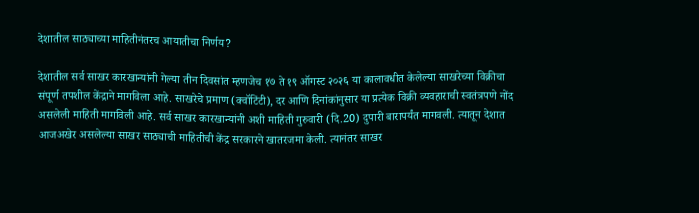देशातील साठ्याच्या माहितीनंतरच आयातीचा निर्णय?

देशातील सर्व साखर कारखान्यांनी गेल्या तीन दिवसांत म्हणजेच १७ ते १९ ऑगस्ट २०२६ या कालावधीत केलेल्या साखरेच्या विक्रीचा संपूर्ण तपशील केंद्राने मागविला आहे. साखरेचे प्रमाण (क्वॉटिंटी), दर आणि दिनांकांनुसार या प्रत्येक विक्री व्यवहाराची स्वतंत्रपणे नोंद असलेली माहिती मागविली आहे. सर्व साखर कारखान्यांनी अशी माहिती गुरुवारी (दि.20) दुपारी बारापर्यंत मागवली. त्यातून देशात आजअखेर असलेल्या साखर साठ्याची माहितीची केंद्र सरकारने खातरजमा केली. त्यानंतर साखर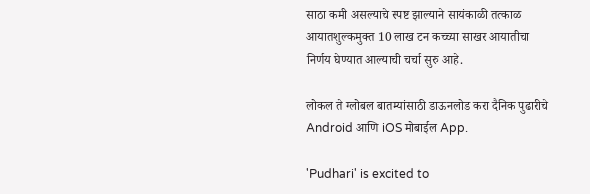साठा कमी असल्याचे स्पष्ट झाल्याने सायंकाळी तत्काळ आयातशुल्कमुक्त 10 लाख टन कच्च्या साखर आयातीचा निर्णय घेण्यात आल्याची चर्चा सुरु आहे.

लोकल ते ग्लोबल बातम्यांसाठी डाऊनलोड करा दैनिक पुढारीचे Android आणि iOS मोबाईल App.

'Pudhari' is excited to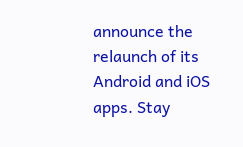announce the relaunch of its Android and iOS apps. Stay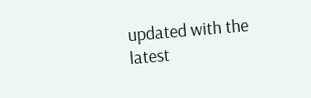updated with the latest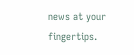news at your fingertips.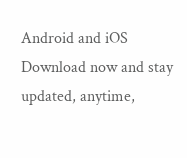Android and iOS Download now and stay updated, anytime,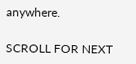anywhere.

SCROLL FOR NEXT